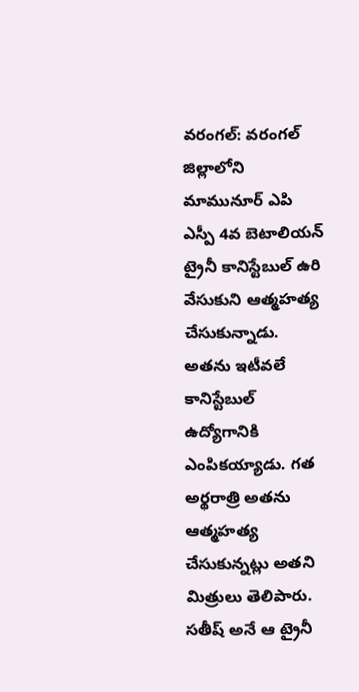వరంగల్: వరంగల్ జిల్లాలోని మామునూర్ ఎపి ఎస్పీ 4వ బెటాలియన్ ట్రైనీ కానిస్టేబుల్ ఉరి వేసుకుని ఆత్మహత్య చేసుకున్నాడు. అతను ఇటీవలే కానిస్టేబుల్ ఉద్యోగానికి ఎంపికయ్యాడు. గత అర్థరాత్రి అతను ఆత్మహత్య చేసుకున్నట్లు అతని మిత్రులు తెలిపారు. సతీష్ అనే ఆ ట్రైనీ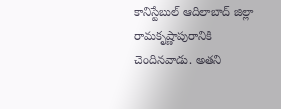కానిస్టేబుల్ ఆదిలాబాద్ జిల్లా రామకృష్ణాపురానికి చెందినవాడు. అతని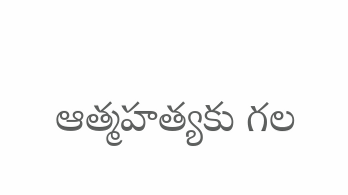ఆత్మహత్యకు గల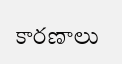కారణాలు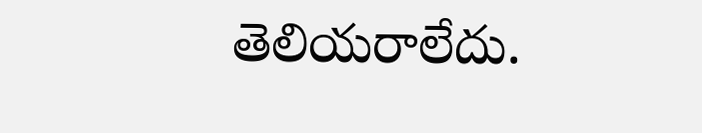తెలియరాలేదు.